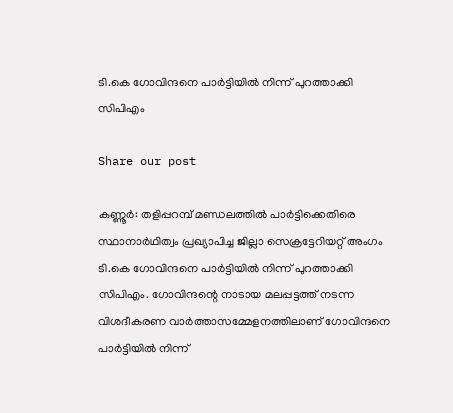ടി.കെ ഗോവിന്ദനെ പാര്‍ട്ടിയില്‍ നിന്ന് പുറത്താക്കി സിപിഎം

Share our post

കണ്ണൂര്‍: തളിപ്പറമ്പ് മണ്ഡലത്തില്‍ പാര്‍ട്ടിക്കെതിരെ സ്ഥാനാര്‍ഥിത്വം പ്രഖ്യാപിച്ച ജില്ലാ സെക്രട്ടേറിയറ്റ് അംഗം ടി.കെ ഗോവിന്ദനെ പാര്‍ട്ടിയില്‍ നിന്ന് പുറത്താക്കി സിപിഎം. ഗോവിന്ദന്റെ നാടായ മലപ്പട്ടത്ത് നടന്ന വിശദീകരണ വാര്‍ത്താസമ്മേളനത്തിലാണ് ഗോവിന്ദനെ പാര്‍ട്ടിയില്‍ നിന്ന്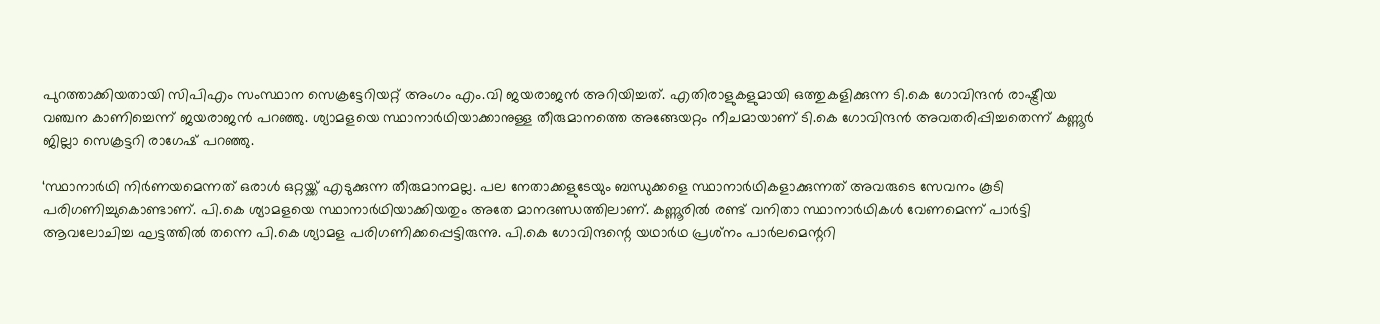പുറത്താക്കിയതായി സിപിഎം സംസ്ഥാന സെക്രട്ടേറിയറ്റ് അംഗം എം.വി ജയരാജന്‍ അറിയിച്ചത്. എതിരാളുകളുമായി ഒത്തുകളിക്കുന്ന ടി.കെ ഗോവിന്ദന്‍ രാഷ്ട്രീയ വഞ്ചന കാണിച്ചെന്ന് ജയരാജന്‍ പറഞ്ഞു. ശ്യാമളയെ സ്ഥാനാര്‍ഥിയാക്കാനുള്ള തീരുമാനത്തെ അങ്ങേയറ്റം നീചമായാണ് ടി.കെ ഗോവിന്ദന്‍ അവതരിപ്പിച്ചതെന്ന് കണ്ണൂര്‍ ജില്ലാ സെക്രട്ടറി രാഗേഷ് പറഞ്ഞു.

‘സ്ഥാനാര്‍ഥി നിര്‍ണയമെന്നത് ഒരാള്‍ ഒറ്റയ്ക്ക് എടുക്കുന്ന തീരുമാനമല്ല. പല നേതാക്കളുടേയും ബന്ധുക്കളെ സ്ഥാനാര്‍ഥികളാക്കുന്നത് അവരുടെ സേവനം കൂടി പരിഗണിച്ചുകൊണ്ടാണ്. പി.കെ ശ്യാമളയെ സ്ഥാനാര്‍ഥിയാക്കിയതും അതേ മാനദണ്ഡത്തിലാണ്. കണ്ണൂരില്‍ രണ്ട് വനിതാ സ്ഥാനാര്‍ഥികള്‍ വേണമെന്ന് പാര്‍ട്ടി ആവലോചിച്ച ഘട്ടത്തില്‍ തന്നെ പി.കെ ശ്യാമള പരിഗണിക്കപ്പെട്ടിരുന്നു. പി.കെ ഗോവിന്ദന്റെ യഥാര്‍ഥ പ്രശ്‌നം പാര്‍ലമെന്ററി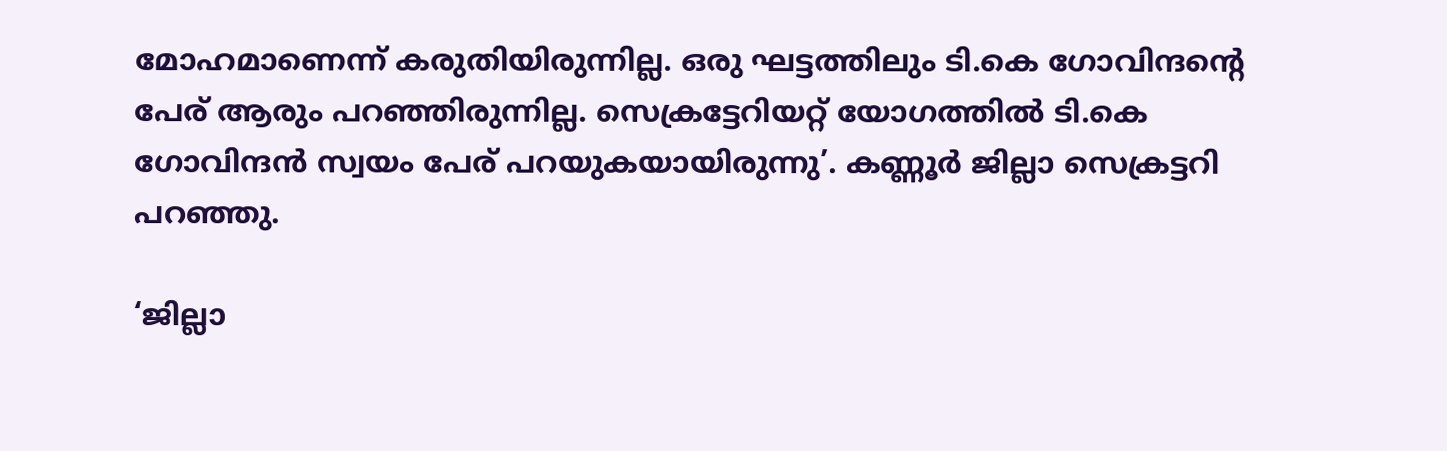മോഹമാണെന്ന് കരുതിയിരുന്നില്ല. ഒരു ഘട്ടത്തിലും ടി.കെ ഗോവിന്ദന്റെ പേര് ആരും പറഞ്ഞിരുന്നില്ല. സെക്രട്ടേറിയറ്റ് യോഗത്തില്‍ ടി.കെ ഗോവിന്ദന്‍ സ്വയം പേര് പറയുകയായിരുന്നു’. കണ്ണൂര്‍ ജില്ലാ സെക്രട്ടറി പറഞ്ഞു.

‘ജില്ലാ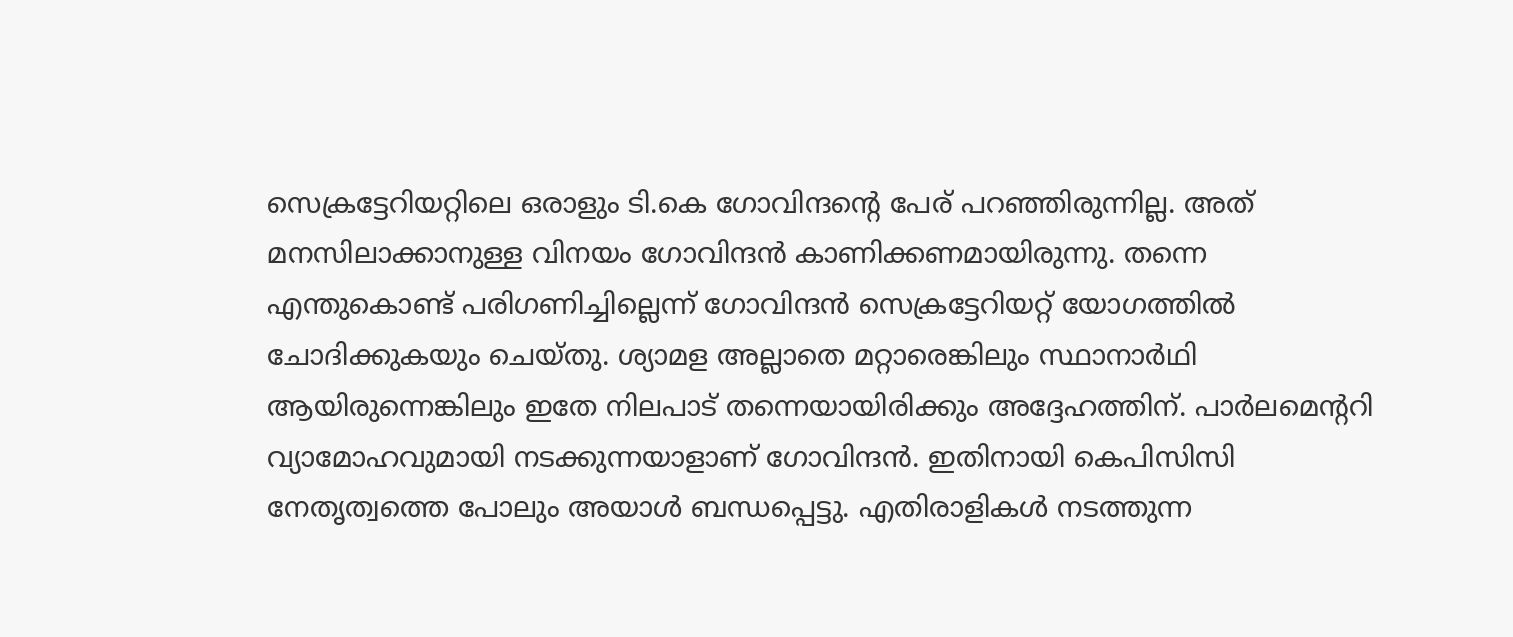സെക്രട്ടേറിയറ്റിലെ ഒരാളും ടി.കെ ഗോവിന്ദന്റെ പേര് പറഞ്ഞിരുന്നില്ല. അത് മനസിലാക്കാനുള്ള വിനയം ഗോവിന്ദന്‍ കാണിക്കണമായിരുന്നു. തന്നെ എന്തുകൊണ്ട് പരിഗണിച്ചില്ലെന്ന് ഗോവിന്ദന്‍ സെക്രട്ടേറിയറ്റ് യോഗത്തില്‍ ചോദിക്കുകയും ചെയ്തു. ശ്യാമള അല്ലാതെ മറ്റാരെങ്കിലും സ്ഥാനാര്‍ഥി ആയിരുന്നെങ്കിലും ഇതേ നിലപാട് തന്നെയായിരിക്കും അദ്ദേഹത്തിന്. പാര്‍ലമെന്ററി വ്യാമോഹവുമായി നടക്കുന്നയാളാണ് ഗോവിന്ദന്‍. ഇതിനായി കെപിസിസി നേതൃത്വത്തെ പോലും അയാള്‍ ബന്ധപ്പെട്ടു. എതിരാളികള്‍ നടത്തുന്ന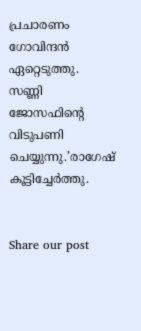പ്രചാരണം ഗോവിന്ദന്‍ ഏറ്റെടുത്തു. സണ്ണി ജോസഫിന്റെ വിടുപണി ചെയ്യുന്നു.’രാഗേഷ് കൂട്ടിച്ചേർത്തു.


Share our post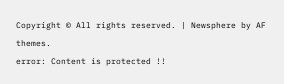Copyright © All rights reserved. | Newsphere by AF themes.
error: Content is protected !!